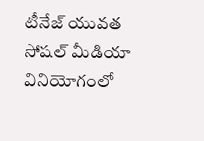టీనేజ్ యువ‌త సోష‌ల్ మీడియా వినియోగంలో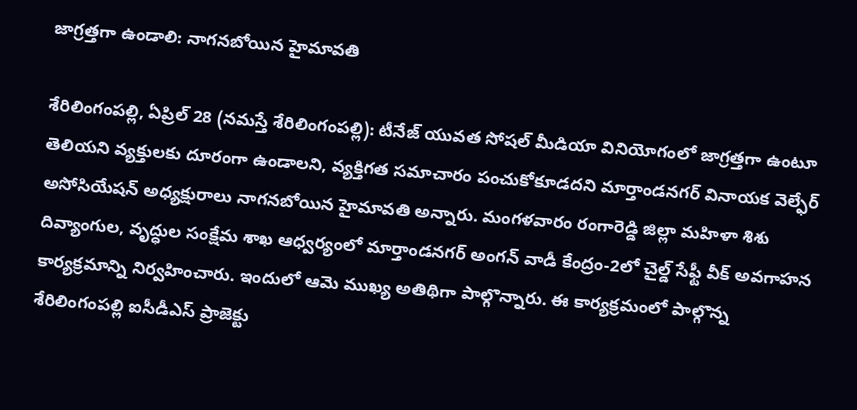జాగ్ర‌త్త‌గా ఉండాలి: నాగ‌న‌బోయిన హైమావ‌తి

శేరిలింగంప‌ల్లి, ఏప్రిల్ 28 (న‌మ‌స్తే శేరిలింగంప‌ల్లి): టీనేజ్ యువ‌త సోష‌ల్ మీడియా వినియోగంలో జాగ్ర‌త్త‌గా ఉంటూ తెలియ‌ని వ్య‌క్తుల‌కు దూరంగా ఉండాల‌ని, వ్య‌క్తిగ‌త స‌మాచారం పంచుకోకూడ‌ద‌ని మార్తాండ‌న‌గ‌ర్ వినాయ‌క వెల్ఫేర్ అసోసియేష‌న్ అధ్యక్షురాలు నాగ‌న‌బోయిన హైమావ‌తి అన్నారు. మంగ‌ళ‌వారం రంగారెడ్డి జిల్లా మ‌హిళా శిశు దివ్యాంగుల‌, వృద్ధుల సంక్షేమ శాఖ ఆధ్వ‌ర్యంలో మార్తాండ‌న‌గ‌ర్ అంగ‌న్ వాడీ కేంద్రం-2లో చైల్డ్ సేఫ్టీ వీక్ అవ‌గాహ‌న కార్య‌క్ర‌మాన్ని నిర్వ‌హించారు. ఇందులో ఆమె ముఖ్య అతిథిగా పాల్గొన్నారు. ఈ కార్య‌క్ర‌మంలో పాల్గొన్న శేరిలింగంప‌ల్లి ఐసీడీఎస్ ప్రాజెక్టు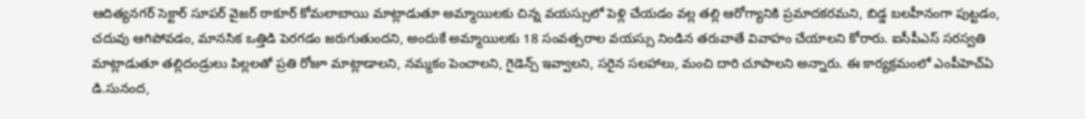ఆదిత్య‌న‌గ‌ర్ సెక్టార్ సూప‌ర్ వైజర్ ఠాకూర్ కోమ‌లాబాయి మాట్లాడుతూ అమ్మాయిల‌కు చిన్న వ‌య‌స్సులో పెళ్లి చేయ‌డం వ‌ల్ల త‌ల్లి ఆరోగ్యానికి ప్ర‌మాద‌క‌ర‌మ‌ని, బిడ్డ బ‌ల‌హీనంగా పుట్ట‌డం, చ‌దువు ఆగిపోవ‌డం, మాన‌సిక ఒత్తిడి పెర‌గ‌డం జ‌రుగుతుంద‌ని, అందుకే అమ్మాయిల‌కు 18 సంవ‌త్స‌రాల వ‌య‌స్సు నిండిన త‌రువాతే వివాహం చేయాల‌ని కోరారు. ఐసీపీఎస్ స‌ర‌స్వ‌తి మాట్లాడుతూ త‌ల్లిదండ్రులు పిల్ల‌ల‌తో ప్ర‌తి రోజూ మాట్లాడాల‌ని, న‌మ్మ‌కం పెంచాల‌ని, గైడెన్స్ ఇవ్వాల‌ని, స‌రైన స‌ల‌హాలు, మంచి దారి చూపాల‌ని అన్నారు. ఈ కార్య‌క్ర‌మంలో ఎంపీహెచ్ఏ డి.సునంద‌,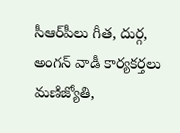సీఆర్‌పీలు గీత‌, దుర్గ‌, అంగ‌న్ వాడీ కార్య‌క‌ర్త‌లు మ‌ణిజ్యోతి,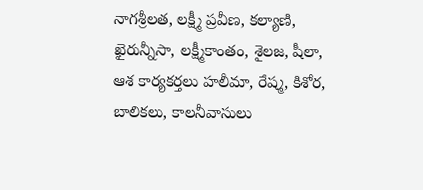నాగ‌శ్రీ‌ల‌త‌, ల‌క్ష్మీ ప్ర‌వీణ‌, క‌ల్యాణి, ఖైరున్నీసా, ల‌క్ష్మీకాంతం, శైల‌జ‌, షీలా, ఆశ కార్య‌క‌ర్త‌లు హ‌లీమా, రేష్మ‌, కిశోర‌, బాలిక‌లు, కాల‌నీవాసులు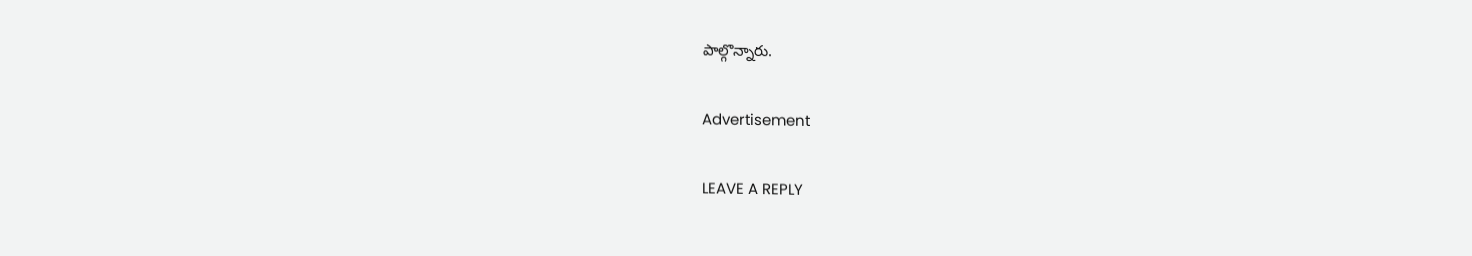పాల్గొన్నారు.

Advertisement

LEAVE A REPLY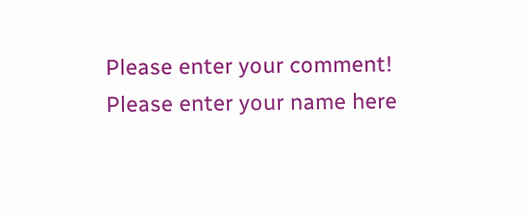Please enter your comment!
Please enter your name here